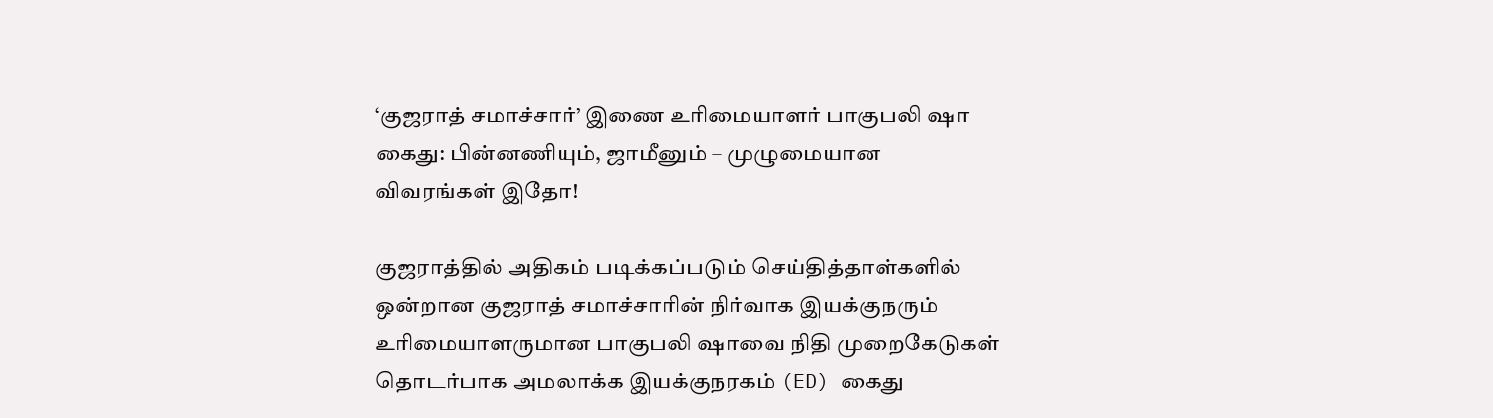‘குஜராத் சமாச்சார்’ இணை உரிமையாளர் பாகுபலி ஷா கைது: பின்னணியும், ஜாமீனும் – முழுமையான விவரங்கள் இதோ!

குஜராத்தில் அதிகம் படிக்கப்படும் செய்தித்தாள்களில் ஒன்றான குஜராத் சமாச்சாரின் நிர்வாக இயக்குநரும் உரிமையாளருமான பாகுபலி ஷாவை நிதி முறைகேடுகள் தொடர்பாக அமலாக்க இயக்குநரகம் (ED) கைது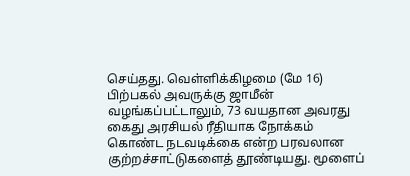செய்தது. வெள்ளிக்கிழமை (மே 16) பிற்பகல் அவருக்கு ஜாமீன் வழங்கப்பட்டாலும், 73 வயதான அவரது கைது அரசியல் ரீதியாக நோக்கம் கொண்ட நடவடிக்கை என்ற பரவலான குற்றச்சாட்டுகளைத் தூண்டியது. மூளைப்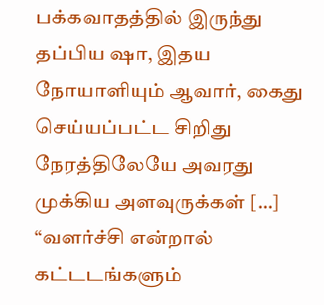பக்கவாதத்தில் இருந்து தப்பிய ஷா, இதய நோயாளியும் ஆவார், கைது செய்யப்பட்ட சிறிது நேரத்திலேயே அவரது முக்கிய அளவுருக்கள் […]
“வளர்ச்சி என்றால் கட்டடங்களும்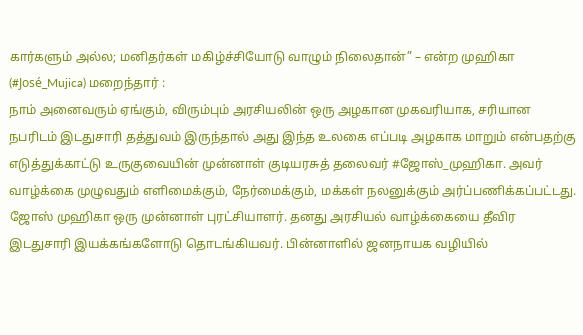கார்களும் அல்ல; மனிதர்கள் மகிழ்ச்சியோடு வாழும் நிலைதான்” – என்ற முஹிகா (#José_Mujica) மறைந்தார் :
நாம் அனைவரும் ஏங்கும், விரும்பும் அரசியலின் ஒரு அழகான முகவரியாக, சரியான நபரிடம் இடதுசாரி தத்துவம் இருந்தால் அது இந்த உலகை எப்படி அழகாக மாறும் என்பதற்கு எடுத்துக்காட்டு உருகுவையின் முன்னாள் குடியரசுத் தலைவர் #ஜோஸ்_முஹிகா. அவர் வாழ்க்கை முழுவதும் எளிமைக்கும், நேர்மைக்கும், மக்கள் நலனுக்கும் அர்ப்பணிக்கப்பட்டது. ஜோஸ் முஹிகா ஒரு முன்னாள் புரட்சியாளர். தனது அரசியல் வாழ்க்கையை தீவிர இடதுசாரி இயக்கங்களோடு தொடங்கியவர். பின்னாளில் ஜனநாயக வழியில்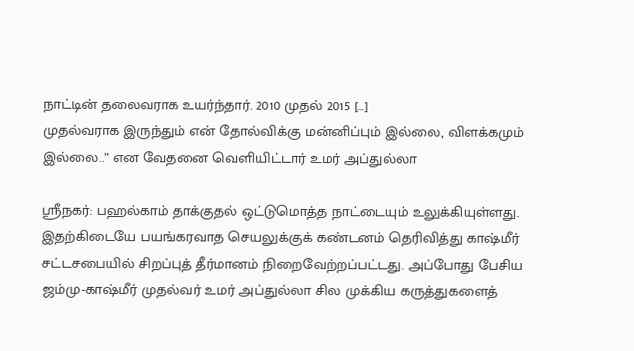நாட்டின் தலைவராக உயர்ந்தார். 2010 முதல் 2015 […]
முதல்வராக இருந்தும் என் தோல்விக்கு மன்னிப்பும் இல்லை, விளக்கமும் இல்லை..” என வேதனை வெளியிட்டார் உமர் அப்துல்லா

ஸ்ரீநகர்: பஹல்காம் தாக்குதல் ஒட்டுமொத்த நாட்டையும் உலுக்கியுள்ளது. இதற்கிடையே பயங்கரவாத செயலுக்குக் கண்டனம் தெரிவித்து காஷ்மீர் சட்டசபையில் சிறப்புத் தீர்மானம் நிறைவேற்றப்பட்டது. அப்போது பேசிய ஜம்மு-காஷ்மீர் முதல்வர் உமர் அப்துல்லா சில முக்கிய கருத்துகளைத்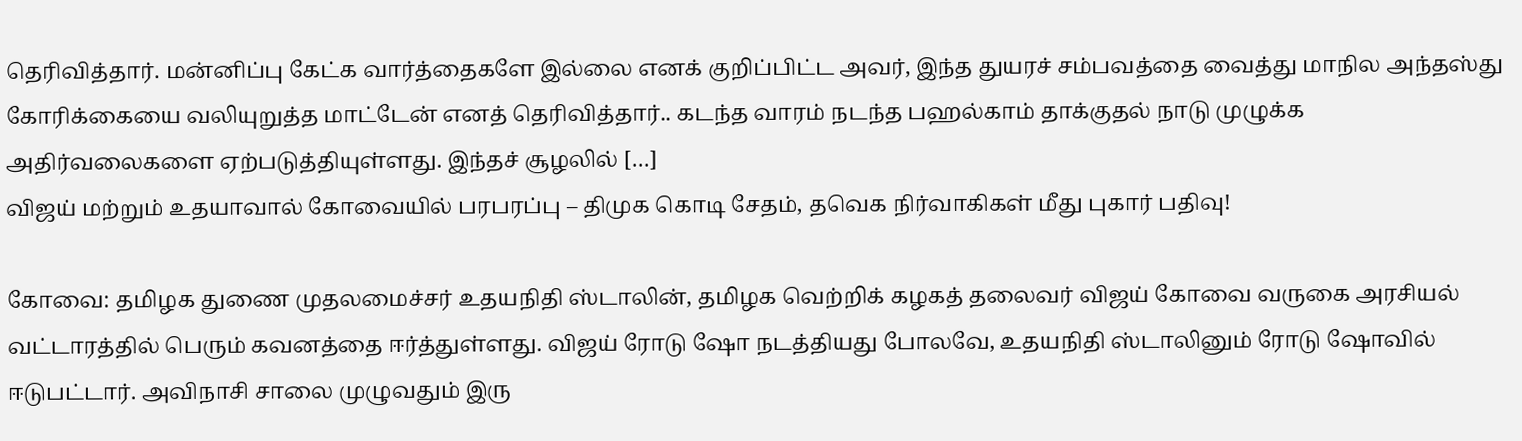தெரிவித்தார். மன்னிப்பு கேட்க வார்த்தைகளே இல்லை எனக் குறிப்பிட்ட அவர், இந்த துயரச் சம்பவத்தை வைத்து மாநில அந்தஸ்து கோரிக்கையை வலியுறுத்த மாட்டேன் எனத் தெரிவித்தார்.. கடந்த வாரம் நடந்த பஹல்காம் தாக்குதல் நாடு முழுக்க அதிர்வலைகளை ஏற்படுத்தியுள்ளது. இந்தச் சூழலில் […]
விஜய் மற்றும் உதயாவால் கோவையில் பரபரப்பு – திமுக கொடி சேதம், தவெக நிர்வாகிகள் மீது புகார் பதிவு!

கோவை: தமிழக துணை முதலமைச்சர் உதயநிதி ஸ்டாலின், தமிழக வெற்றிக் கழகத் தலைவர் விஜய் கோவை வருகை அரசியல் வட்டாரத்தில் பெரும் கவனத்தை ஈர்த்துள்ளது. விஜய் ரோடு ஷோ நடத்தியது போலவே, உதயநிதி ஸ்டாலினும் ரோடு ஷோவில் ஈடுபட்டார். அவிநாசி சாலை முழுவதும் இரு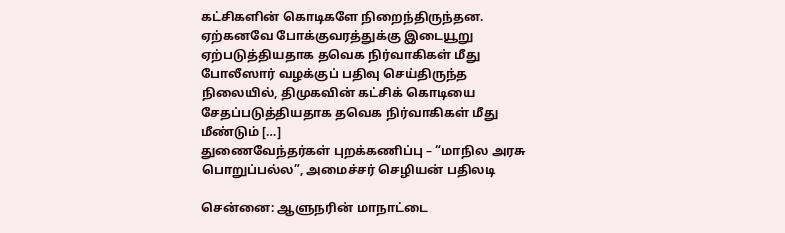கட்சிகளின் கொடிகளே நிறைந்திருந்தன. ஏற்கனவே போக்குவரத்துக்கு இடையூறு ஏற்படுத்தியதாக தவெக நிர்வாகிகள் மீது போலீஸார் வழக்குப் பதிவு செய்திருந்த நிலையில், திமுகவின் கட்சிக் கொடியை சேதப்படுத்தியதாக தவெக நிர்வாகிகள் மீது மீண்டும் […]
துணைவேந்தர்கள் புறக்கணிப்பு – “மாநில அரசு பொறுப்பல்ல”, அமைச்சர் செழியன் பதிலடி

சென்னை: ஆளுநரின் மாநாட்டை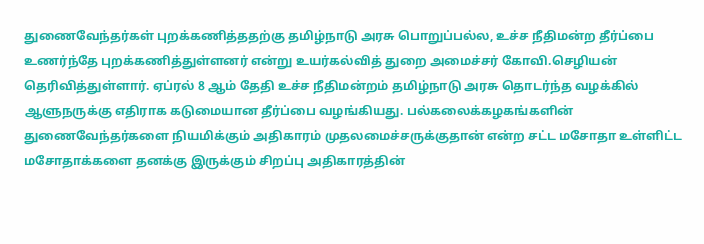துணைவேந்தர்கள் புறக்கணித்ததற்கு தமிழ்நாடு அரசு பொறுப்பல்ல, உச்ச நீதிமன்ற தீர்ப்பை உணர்ந்தே புறக்கணித்துள்ளனர் என்று உயர்கல்வித் துறை அமைச்சர் கோவி.செழியன் தெரிவித்துள்ளார். ஏப்ரல் 8 ஆம் தேதி உச்ச நீதிமன்றம் தமிழ்நாடு அரசு தொடர்ந்த வழக்கில் ஆளுநருக்கு எதிராக கடுமையான தீர்ப்பை வழங்கியது. பல்கலைக்கழகங்களின் துணைவேந்தர்களை நியமிக்கும் அதிகாரம் முதலமைச்சருக்குதான் என்ற சட்ட மசோதா உள்ளிட்ட மசோதாக்களை தனக்கு இருக்கும் சிறப்பு அதிகாரத்தின்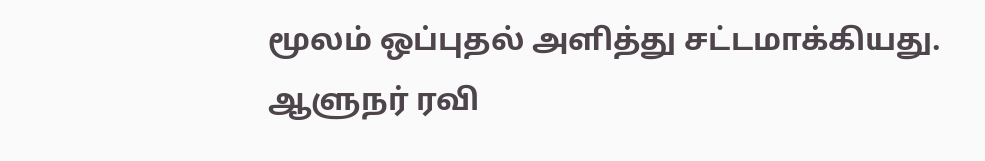மூலம் ஒப்புதல் அளித்து சட்டமாக்கியது. ஆளுநர் ரவி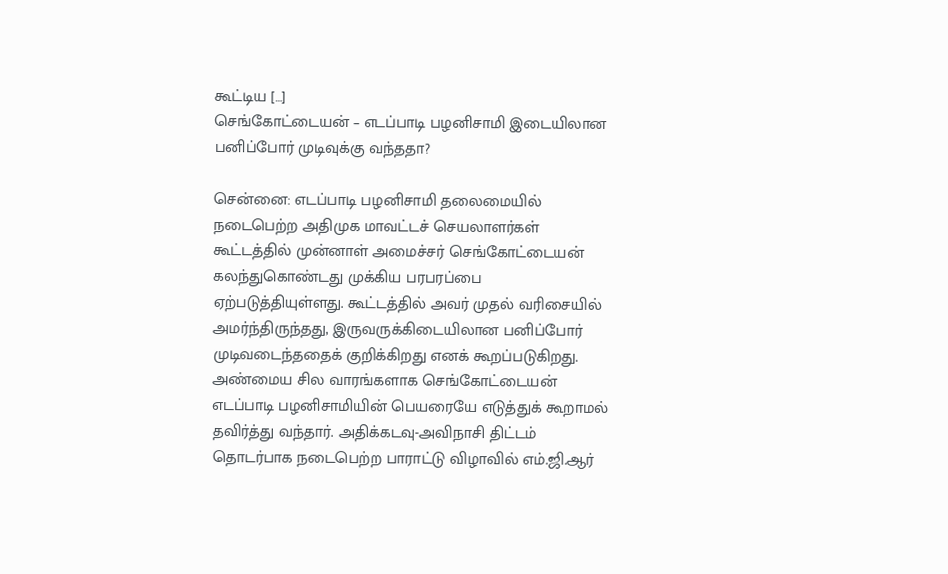கூட்டிய […]
செங்கோட்டையன் – எடப்பாடி பழனிசாமி இடையிலான பனிப்போர் முடிவுக்கு வந்ததா?

சென்னை: எடப்பாடி பழனிசாமி தலைமையில் நடைபெற்ற அதிமுக மாவட்டச் செயலாளர்கள் கூட்டத்தில் முன்னாள் அமைச்சர் செங்கோட்டையன் கலந்துகொண்டது முக்கிய பரபரப்பை ஏற்படுத்தியுள்ளது. கூட்டத்தில் அவர் முதல் வரிசையில் அமர்ந்திருந்தது, இருவருக்கிடையிலான பனிப்போர் முடிவடைந்ததைக் குறிக்கிறது எனக் கூறப்படுகிறது. அண்மைய சில வாரங்களாக செங்கோட்டையன் எடப்பாடி பழனிசாமியின் பெயரையே எடுத்துக் கூறாமல் தவிர்த்து வந்தார். அதிக்கடவு-அவிநாசி திட்டம் தொடர்பாக நடைபெற்ற பாராட்டு விழாவில் எம்.ஜி.ஆர்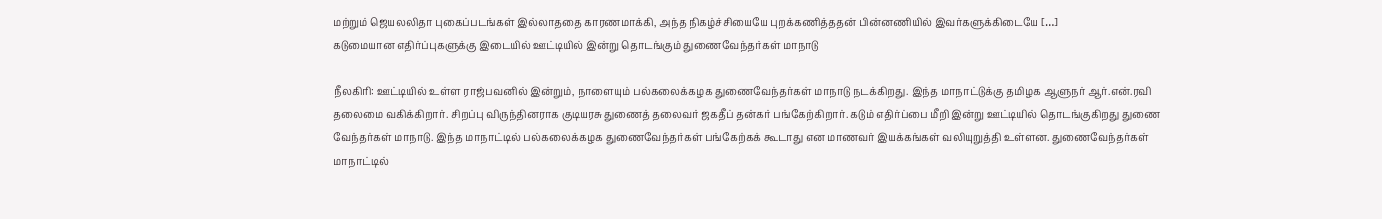மற்றும் ஜெயலலிதா புகைப்படங்கள் இல்லாததை காரணமாக்கி, அந்த நிகழ்ச்சியையே புறக்கணித்ததன் பின்னணியில் இவர்களுக்கிடையே […]
கடுமையான எதிர்ப்புகளுக்கு இடையில் ஊட்டியில் இன்று தொடங்கும் துணைவேந்தர்கள் மாநாடு

நீலகிரி: ஊட்டியில் உள்ள ராஜ்பவனில் இன்றும், நாளையும் பல்கலைக்கழக துணைவேந்தர்கள் மாநாடு நடக்கிறது. இந்த மாநாட்டுக்கு தமிழக ஆளுநர் ஆர்.என்.ரவி தலைமை வகிக்கிறார். சிறப்பு விருந்தினராக குடியரசு துணைத் தலைவர் ஜகதீப் தன்கர் பங்கேற்கிறார். கடும் எதிர்ப்பை மீறி இன்று ஊட்டியில் தொடங்குகிறது துணை வேந்தர்கள் மாநாடு. இந்த மாநாட்டில் பல்கலைக்கழக துணைவேந்தர்கள் பங்கேற்கக் கூடாது என மாணவர் இயக்கங்கள் வலியுறுத்தி உள்ளன. துணைவேந்தர்கள் மாநாட்டில்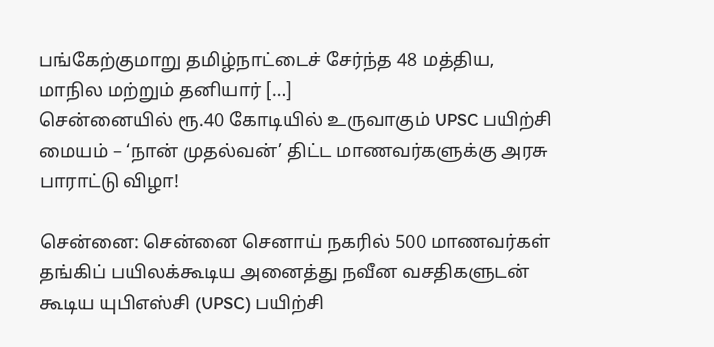பங்கேற்குமாறு தமிழ்நாட்டைச் சேர்ந்த 48 மத்திய, மாநில மற்றும் தனியார் […]
சென்னையில் ரூ.40 கோடியில் உருவாகும் UPSC பயிற்சி மையம் – ‘நான் முதல்வன்’ திட்ட மாணவர்களுக்கு அரசு பாராட்டு விழா!

சென்னை: சென்னை செனாய் நகரில் 500 மாணவர்கள் தங்கிப் பயிலக்கூடிய அனைத்து நவீன வசதிகளுடன் கூடிய யுபிஎஸ்சி (UPSC) பயிற்சி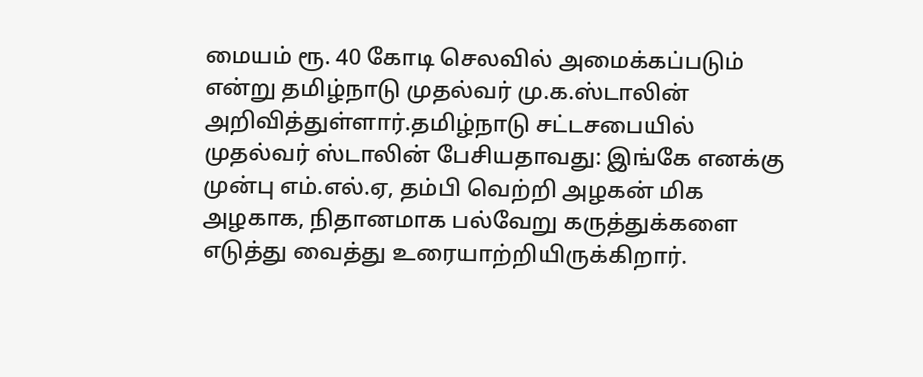மையம் ரூ. 40 கோடி செலவில் அமைக்கப்படும் என்று தமிழ்நாடு முதல்வர் மு.க.ஸ்டாலின் அறிவித்துள்ளார்.தமிழ்நாடு சட்டசபையில் முதல்வர் ஸ்டாலின் பேசியதாவது: இங்கே எனக்கு முன்பு எம்.எல்.ஏ, தம்பி வெற்றி அழகன் மிக அழகாக, நிதானமாக பல்வேறு கருத்துக்களை எடுத்து வைத்து உரையாற்றியிருக்கிறார்.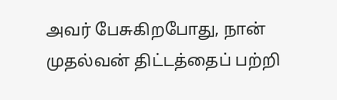அவர் பேசுகிறபோது, நான் முதல்வன் திட்டத்தைப் பற்றி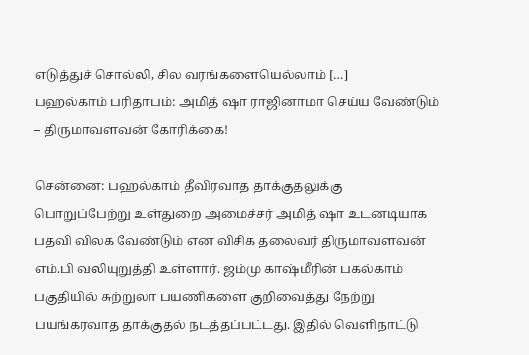எடுத்துச் சொல்லி, சில வரங்களையெல்லாம் […]
பஹல்காம் பரிதாபம்: அமித் ஷா ராஜினாமா செய்ய வேண்டும் – திருமாவளவன் கோரிக்கை!

சென்னை: பஹல்காம் தீவிரவாத தாக்குதலுக்கு பொறுப்பேற்று உள்துறை அமைச்சர் அமித் ஷா உடனடியாக பதவி விலக வேண்டும் என விசிக தலைவர் திருமாவளவன் எம்.பி வலியுறுத்தி உள்ளார். ஜம்மு காஷ்மீரின் பகல்காம் பகுதியில் சுற்றுலா பயணிகளை குறிவைத்து நேற்று பயங்கரவாத தாக்குதல் நடத்தப்பட்டது. இதில் வெளிநாட்டு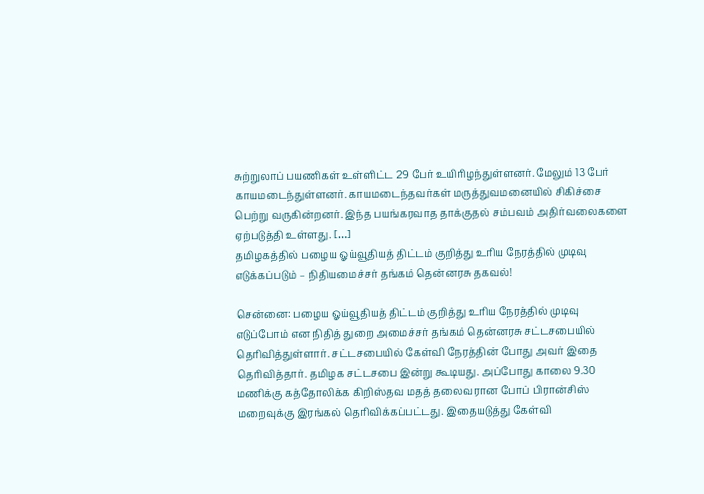சுற்றுலாப் பயணிகள் உள்ளிட்ட 29 பேர் உயிரிழந்துள்ளனர். மேலும் 13 பேர் காயமடைந்துள்ளனர். காயமடைந்தவர்கள் மருத்துவமனையில் சிகிச்சை பெற்று வருகின்றனர். இந்த பயங்கரவாத தாக்குதல் சம்பவம் அதிர்வலைகளை ஏற்படுத்தி உள்ளது. […]
தமிழகத்தில் பழைய ஓய்வூதியத் திட்டம் குறித்து உரிய நேரத்தில் முடிவு எடுக்கப்படும் – நிதியமைச்சர் தங்கம் தென்னரசு தகவல்!

சென்னை: பழைய ஓய்வூதியத் திட்டம் குறித்து உரிய நேரத்தில் முடிவு எடுப்போம் என நிதித் துறை அமைச்சர் தங்கம் தென்னரசு சட்டசபையில் தெரிவித்துள்ளார். சட்டசபையில் கேள்வி நேரத்தின் போது அவர் இதை தெரிவித்தார். தமிழக சட்டசபை இன்று கூடியது. அப்போது காலை 9.30 மணிக்கு கத்தோலிக்க கிறிஸ்தவ மதத் தலைவரான போப் பிரான்சிஸ் மறைவுக்கு இரங்கல் தெரிவிக்கப்பட்டது. இதையடுத்து கேள்வி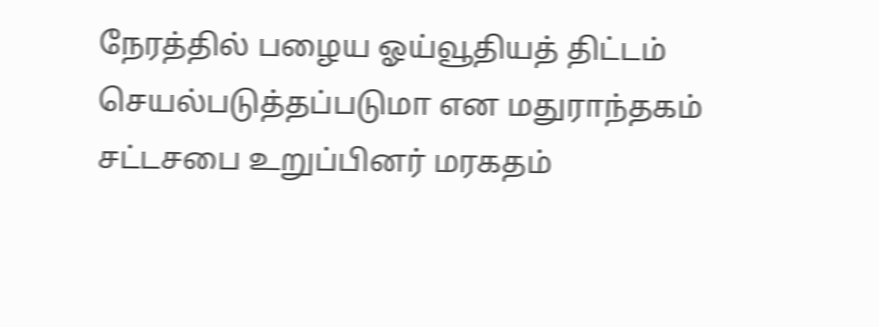நேரத்தில் பழைய ஓய்வூதியத் திட்டம் செயல்படுத்தப்படுமா என மதுராந்தகம் சட்டசபை உறுப்பினர் மரகதம்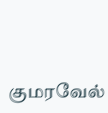குமரவேல்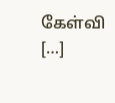கேள்வி […]